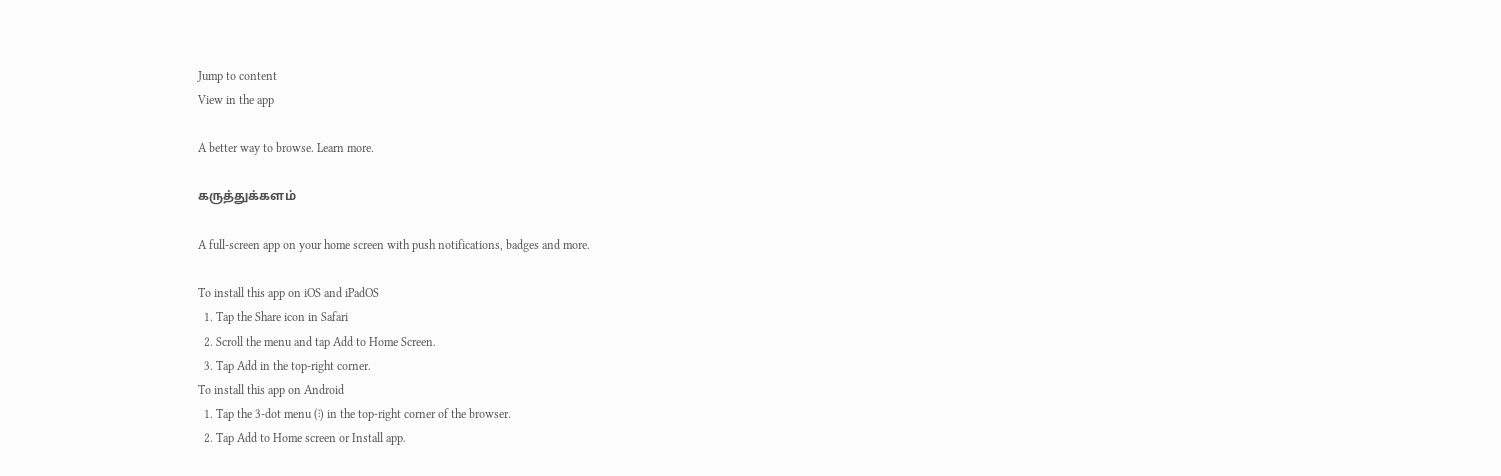Jump to content
View in the app

A better way to browse. Learn more.

கருத்துக்களம்

A full-screen app on your home screen with push notifications, badges and more.

To install this app on iOS and iPadOS
  1. Tap the Share icon in Safari
  2. Scroll the menu and tap Add to Home Screen.
  3. Tap Add in the top-right corner.
To install this app on Android
  1. Tap the 3-dot menu (⋮) in the top-right corner of the browser.
  2. Tap Add to Home screen or Install app.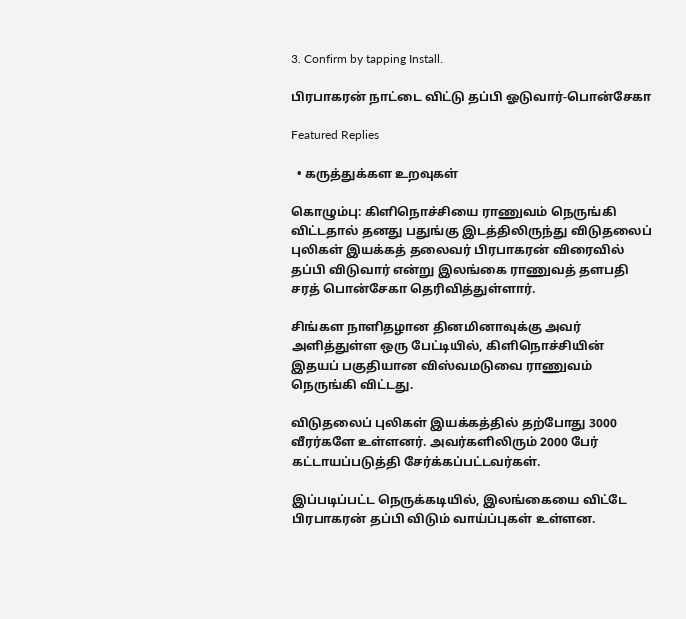3. Confirm by tapping Install.

பிரபாகரன் நாட்டை விட்டு தப்பி ஓடுவார்-பொன்சேகா

Featured Replies

  • கருத்துக்கள உறவுகள்

கொழும்பு: கிளிநொச்சியை ராணுவம் நெருங்கி விட்டதால் தனது பதுங்கு இடத்திலிருந்து விடுதலைப் புலிகள் இயக்கத் தலைவர் பிரபாகரன் விரைவில் தப்பி விடுவார் என்று இலங்கை ராணுவத் தளபதி சரத் பொன்சேகா தெரிவித்துள்ளார்.

சிங்கள நாளிதழான தினமினாவுக்கு அவர் அளித்துள்ள ஒரு பேட்டியில், கிளிநொச்சியின் இதயப் பகுதியான விஸ்வமடுவை ராணுவம் நெருங்கி விட்டது.

விடுதலைப் புலிகள் இயக்கத்தில் தற்போது 3000 வீரர்களே உள்ளனர். அவர்களிலிரும் 2000 பேர் கட்டாயப்படுத்தி சேர்க்கப்பட்டவர்கள்.

இப்படிப்பட்ட நெருக்கடியில், இலங்கையை விட்டே பிரபாகரன் தப்பி விடும் வாய்ப்புகள் உள்ளன.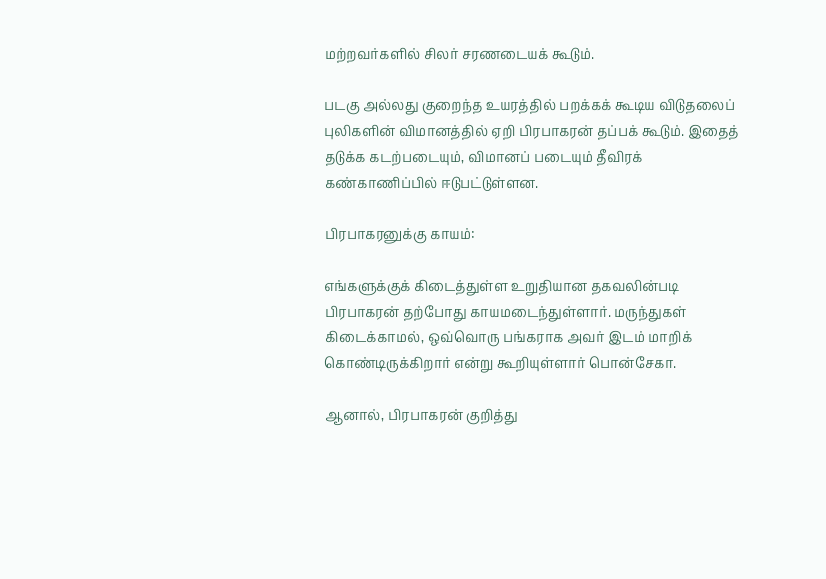மற்றவர்களில் சிலர் சரணடையக் கூடும்.

படகு அல்லது குறைந்த உயரத்தில் பறக்கக் கூடிய விடுதலைப் புலிகளின் விமானத்தில் ஏறி பிரபாகரன் தப்பக் கூடும். இதைத் தடுக்க கடற்படையும், விமானப் படையும் தீவிரக் கண்காணிப்பில் ஈடுபட்டுள்ளன.

பிரபாகரனுக்கு காயம்:

எங்களுக்குக் கிடைத்துள்ள உறுதியான தகவலின்படி பிரபாகரன் தற்போது காயமடைந்துள்ளார். மருந்துகள் கிடைக்காமல், ஒவ்வொரு பங்கராக அவர் இடம் மாறிக் கொண்டிருக்கிறார் என்று கூறியுள்ளார் பொன்சேகா.

ஆனால், பிரபாகரன் குறித்து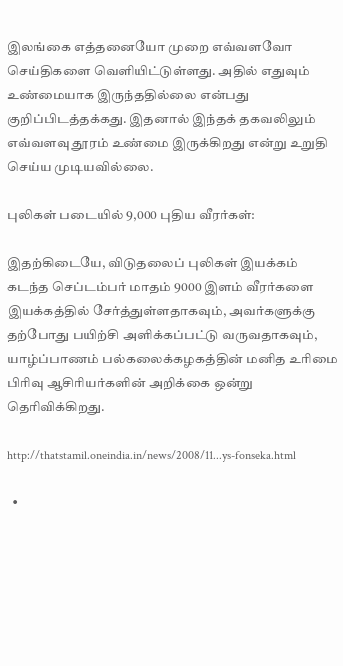இலங்கை எத்தனையோ முறை எவ்வளவோ செய்திகளை வெளியிட்டுள்ளது. அதில் எதுவும் உண்மையாக இருந்ததில்லை என்பது குறிப்பிடத்தக்கது. இதனால் இந்தக் தகவலிலும் எவ்வளவு தூரம் உண்மை இருக்கிறது என்று உறுதி செய்ய முடியவில்லை.

புலிகள் படையில் 9,000 புதிய வீரர்கள்:

இதற்கிடையே, விடுதலைப் புலிகள் இயக்கம் கடந்த செப்டம்பர் மாதம் 9000 இளம் வீரர்களை இயக்கத்தில் சேர்த்துள்ளதாகவும், அவர்களுக்கு தற்போது பயிற்சி அளிக்கப்பட்டு வருவதாகவும், யாழ்ப்பாணம் பல்கலைக்கழகத்தின் மனித உரிமை பிரிவு ஆசிரியர்களின் அறிக்கை ஒன்று தெரிவிக்கிறது.

http://thatstamil.oneindia.in/news/2008/11...ys-fonseka.html

  •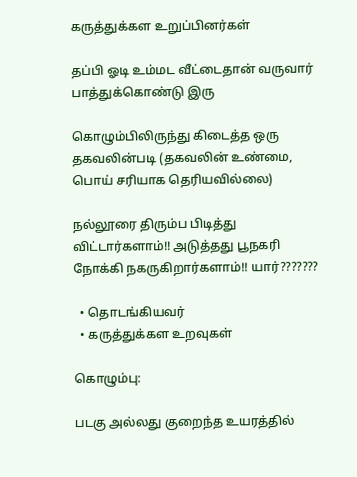கருத்துக்கள உறுப்பினர்கள்

தப்பி ஓடி உம்மட வீட்டைதான் வருவார் பாத்துக்கொண்டு இரு

கொழும்பிலிருந்து கிடைத்த ஒரு தகவலின்படி (தகவலின் உண்மை, பொய் சரியாக தெரியவில்லை)

நல்லூரை திரும்ப பிடித்து விட்டார்களாம்!! அடுத்தது பூநகரி நோக்கி நகருகிறார்களாம்!! யார்???????

  • தொடங்கியவர்
  • கருத்துக்கள உறவுகள்

கொழும்பு:

படகு அல்லது குறைந்த உயரத்தில்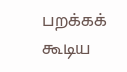பறக்கக் கூடிய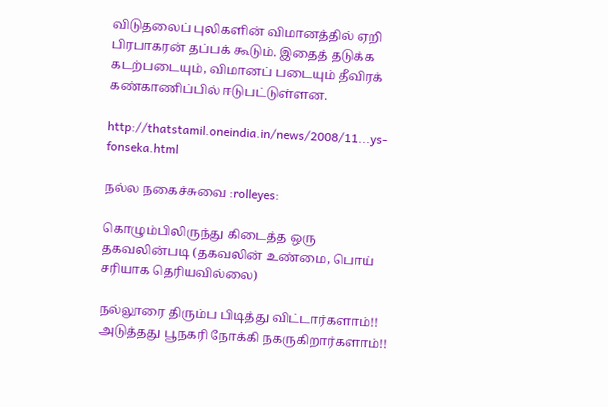விடுதலைப் புலிகளின் விமானத்தில் ஏறி பிரபாகரன் தப்பக் கூடும். இதைத் தடுக்க கடற்படையும், விமானப் படையும் தீவிரக் கண்காணிப்பில் ஈடுபட்டுள்ளன.

http://thatstamil.oneindia.in/news/2008/11...ys-fonseka.html

நல்ல‌ நகைச்சுவை :rolleyes:

கொழும்பிலிருந்து கிடைத்த ஒரு தகவலின்படி (தகவலின் உண்மை, பொய் சரியாக தெரியவில்லை)

நல்லூரை திரும்ப பிடித்து விட்டார்களாம்!! அடுத்தது பூநகரி நோக்கி நகருகிறார்களாம்!!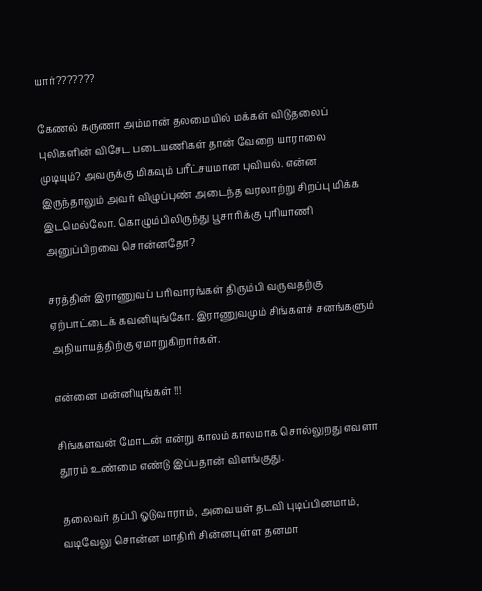யார்???????

கேணல் கருணா அம்மான் தலமையில் மக்கள் விடுதலைப் புலிகளின் விசேட படையணிகள் தான் வேறை யாராலை முடியும்? அவருக்கு மிகவும் பரீட்சயமான புவியல். என்ன இருந்தாலும் அவர் விழுப்புண் அடைந்த வரலாற்று சிறப்பு மிக்க இடமெல்லோ. கொழும்பிலிருந்து பூசாரிக்கு புரியாணி அனுப்பிறவை சொன்னதோ?

சரத்தின் இராணுவப் பரிவாரங்கள் திரும்பி வருவதற்கு ஏற்பாட்டைக் கவனியுங்கோ. இராணுவமும் சிங்களச் சனங்களும் அநியாயத்திற்கு ஏமாறுகிறார்கள்.

என்னை மன்னியுங்கள் !!!

சிங்களவன் மோடன் என்று காலம் காலமாக சொல்லுறது எவளா தூரம் உண்மை எண்டு இப்பதான் விளங்குது.

தலைவர் தப்பி ஓடுவாராம், அவையள் தடவி புடிப்பினமாம், வடிவேலு சொன்ன மாதிரி சின்னபுள்ள தனமா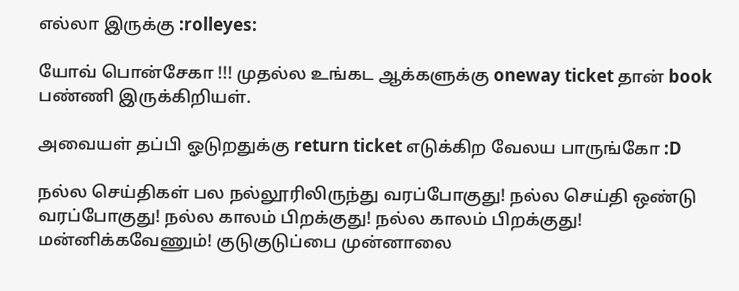எல்லா இருக்கு :rolleyes:

யோவ் பொன்சேகா !!! முதல்ல உங்கட ஆக்களுக்கு oneway ticket தான் book பண்ணி இருக்கிறியள்.

அவையள் தப்பி ஓடுறதுக்கு return ticket எடுக்கிற வேலய பாருங்கோ :D

நல்ல செய்திகள் பல நல்லூரிலிருந்து வரப்போகுது! நல்ல செய்தி ஒண்டு வரப்போகுது! நல்ல காலம் பிறக்குது! நல்ல காலம் பிறக்குது! மன்னிக்கவேணும்! குடுகுடுப்பை முன்னாலை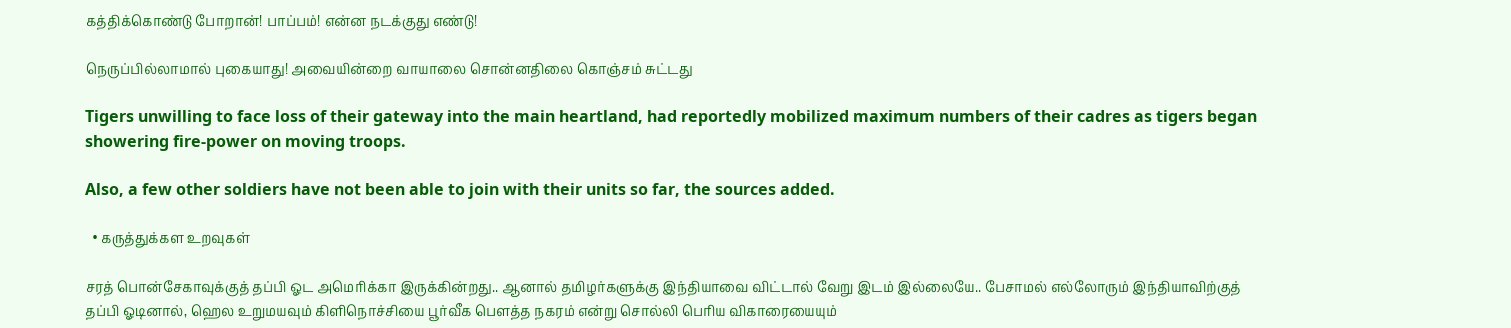கத்திக்கொண்டு போறான்! பாப்பம்! என்ன நடக்குது எண்டு!

நெருப்பில்லாமால் புகையாது! அவையின்றை வாயாலை சொன்னதிலை கொஞ்சம் சுட்டது

Tigers unwilling to face loss of their gateway into the main heartland, had reportedly mobilized maximum numbers of their cadres as tigers began showering fire-power on moving troops.

Also, a few other soldiers have not been able to join with their units so far, the sources added.

  • கருத்துக்கள உறவுகள்

சரத் பொன்சேகாவுக்குத் தப்பி ஓட அமெரிக்கா இருக்கின்றது.. ஆனால் தமிழர்களுக்கு இந்தியாவை விட்டால் வேறு இடம் இல்லையே.. பேசாமல் எல்லோரும் இந்தியாவிற்குத் தப்பி ஓடினால், ஹெல உறுமயவும் கிளிநொச்சியை பூர்வீக பெளத்த நகரம் என்று சொல்லி பெரிய விகாரையையும்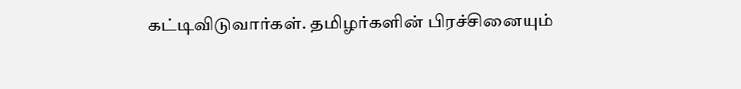கட்டிவிடுவார்கள். தமிழர்களின் பிரச்சினையும்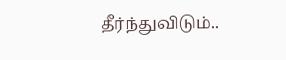தீர்ந்துவிடும்..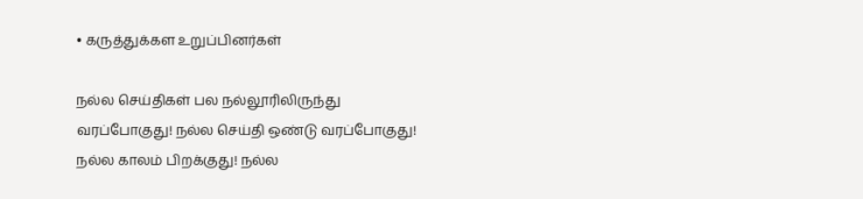• கருத்துக்கள உறுப்பினர்கள்

நல்ல செய்திகள் பல நல்லூரிலிருந்து வரப்போகுது! நல்ல செய்தி ஒண்டு வரப்போகுது! நல்ல காலம் பிறக்குது! நல்ல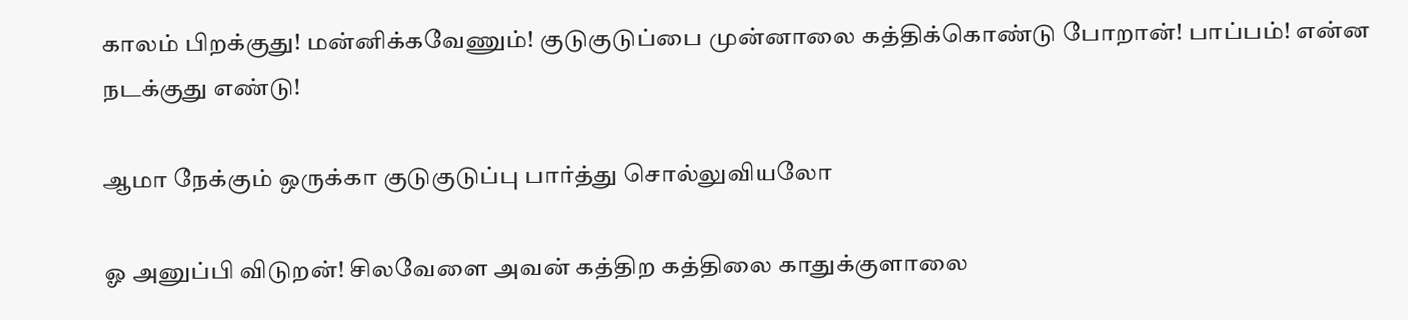காலம் பிறக்குது! மன்னிக்கவேணும்! குடுகுடுப்பை முன்னாலை கத்திக்கொண்டு போறான்! பாப்பம்! என்ன நடக்குது எண்டு!

ஆமா நேக்கும் ஒருக்கா குடுகுடுப்பு பார்த்து சொல்லுவியலோ

ஓ அனுப்பி விடுறன்! சிலவேளை அவன் கத்திற கத்திலை காதுக்குளாலை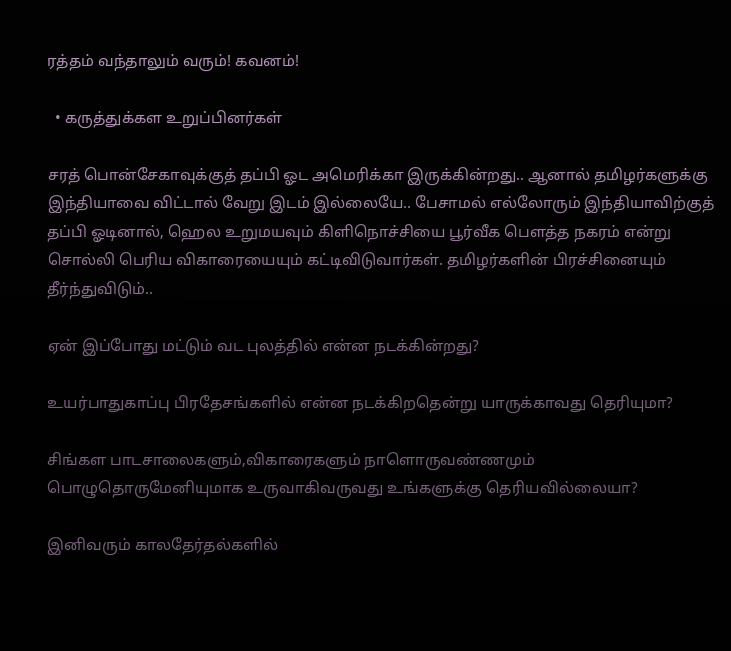ரத்தம் வந்தாலும் வரும்! கவனம்!

  • கருத்துக்கள உறுப்பினர்கள்

சரத் பொன்சேகாவுக்குத் தப்பி ஓட அமெரிக்கா இருக்கின்றது.. ஆனால் தமிழர்களுக்கு இந்தியாவை விட்டால் வேறு இடம் இல்லையே.. பேசாமல் எல்லோரும் இந்தியாவிற்குத் தப்பி ஓடினால், ஹெல உறுமயவும் கிளிநொச்சியை பூர்வீக பெளத்த நகரம் என்று சொல்லி பெரிய விகாரையையும் கட்டிவிடுவார்கள். தமிழர்களின் பிரச்சினையும் தீர்ந்துவிடும்..

ஏன் இப்போது மட்டும் வட புலத்தில் என்ன நடக்கின்றது?

உயர்பாதுகாப்பு பிரதேசங்களில் என்ன நடக்கிறதென்று யாருக்காவது தெரியுமா?

சிங்கள பாடசாலைகளும்,விகாரைகளும் நாளொருவண்ணமும் பொழுதொருமேனியுமாக உருவாகிவருவது உங்களுக்கு தெரியவில்லையா?

இனிவரும் காலதேர்தல்களில்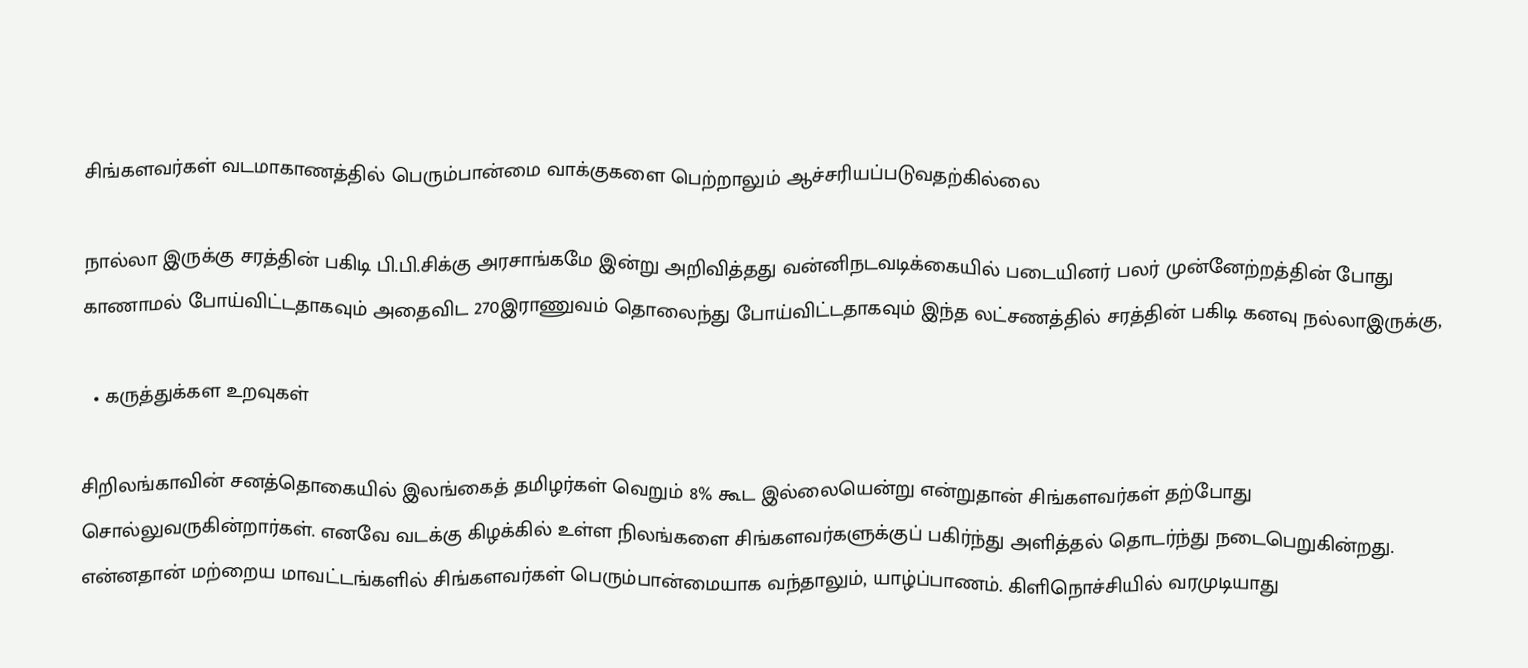சிங்களவர்கள் வடமாகாணத்தில் பெரும்பான்மை வாக்குகளை பெற்றாலும் ஆச்சரியப்படுவதற்கில்லை

நால்லா இருக்கு சரத்தின் பகிடி பி.பி.சிக்கு அரசாங்கமே இன்று அறிவித்தது வன்னிநடவடிக்கையில் படையினர் பலர் முன்னேற்றத்தின் போது காணாமல் போய்விட்டதாகவும் அதைவிட 270இராணுவம் தொலைந்து போய்விட்டதாகவும் இந்த லட்சணத்தில் சரத்தின் பகிடி கனவு நல்லாஇருக்கு,

  • கருத்துக்கள உறவுகள்

சிறிலங்காவின் சனத்தொகையில் இலங்கைத் தமிழர்கள் வெறும் 8% கூட இல்லையென்று என்றுதான் சிங்களவர்கள் தற்போது சொல்லுவருகின்றார்கள். எனவே வடக்கு கிழக்கில் உள்ள நிலங்களை சிங்களவர்களுக்குப் பகிர்ந்து அளித்தல் தொடர்ந்து நடைபெறுகின்றது. என்னதான் மற்றைய மாவட்டங்களில் சிங்களவர்கள் பெரும்பான்மையாக வந்தாலும், யாழ்ப்பாணம். கிளிநொச்சியில் வரமுடியாது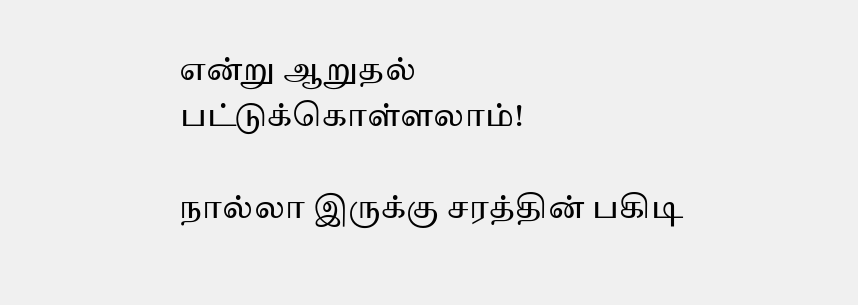என்று ஆறுதல் பட்டுக்கொள்ளலாம்!

நால்லா இருக்கு சரத்தின் பகிடி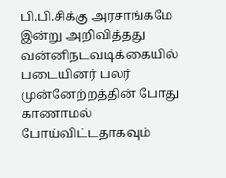பி.பி.சிக்கு அரசாங்கமே இன்று அறிவித்தது வன்னிநடவடிக்கையில் படையினர் பலர் முன்னேற்றத்தின் போது காணாமல் போய்விட்டதாகவும்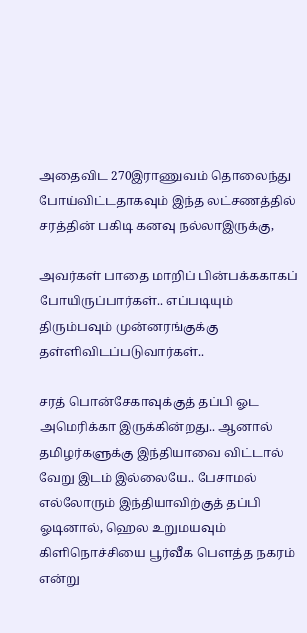அதைவிட 270இராணுவம் தொலைந்து போய்விட்டதாகவும் இந்த லட்சணத்தில் சரத்தின் பகிடி கனவு நல்லாஇருக்கு,

அவர்கள் பாதை மாறிப் பின்பக்ககாகப் போயிருப்பார்கள்.. எப்படியும் திரும்பவும் முன்னரங்குக்கு தள்ளிவிடப்படுவார்கள்..

சரத் பொன்சேகாவுக்குத் தப்பி ஓட அமெரிக்கா இருக்கின்றது.. ஆனால் தமிழர்களுக்கு இந்தியாவை விட்டால் வேறு இடம் இல்லையே.. பேசாமல் எல்லோரும் இந்தியாவிற்குத் தப்பி ஓடினால், ஹெல உறுமயவும் கிளிநொச்சியை பூர்வீக பெளத்த நகரம் என்று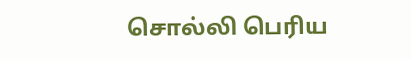சொல்லி பெரிய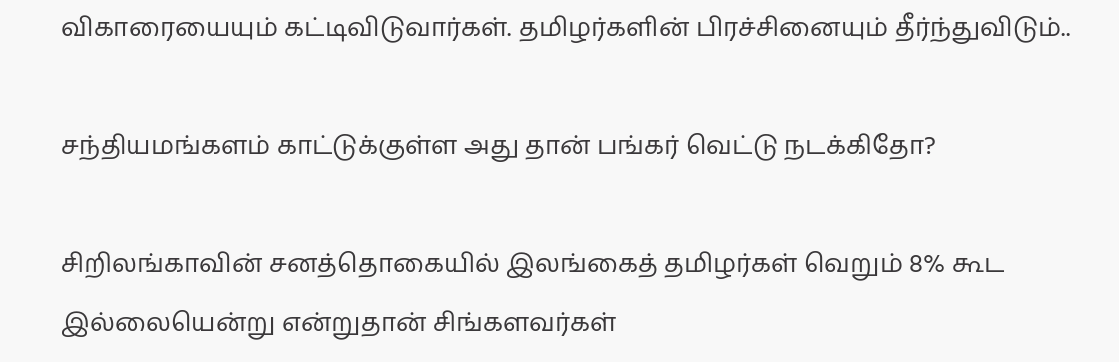விகாரையையும் கட்டிவிடுவார்கள். தமிழர்களின் பிரச்சினையும் தீர்ந்துவிடும்..

சந்தியமங்களம் காட்டுக்குள்ள அது தான் பங்கர் வெட்டு நடக்கிதோ?

சிறிலங்காவின் சனத்தொகையில் இலங்கைத் தமிழர்கள் வெறும் 8% கூட இல்லையென்று என்றுதான் சிங்களவர்கள்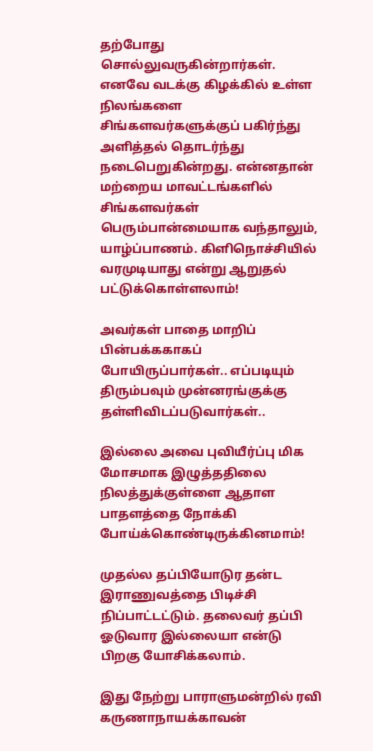தற்போது சொல்லுவருகின்றார்கள். எனவே வடக்கு கிழக்கில் உள்ள நிலங்களை சிங்களவர்களுக்குப் பகிர்ந்து அளித்தல் தொடர்ந்து நடைபெறுகின்றது. என்னதான் மற்றைய மாவட்டங்களில் சிங்களவர்கள் பெரும்பான்மையாக வந்தாலும், யாழ்ப்பாணம். கிளிநொச்சியில் வரமுடியாது என்று ஆறுதல் பட்டுக்கொள்ளலாம்!

அவர்கள் பாதை மாறிப் பின்பக்ககாகப் போயிருப்பார்கள்.. எப்படியும் திரும்பவும் முன்னரங்குக்கு தள்ளிவிடப்படுவார்கள்..

இல்லை அவை புவியீர்ப்பு மிக மோசமாக இழுத்ததிலை நிலத்துக்குள்ளை ஆதாள பாதளத்தை நோக்கி போய்க்கொண்டிருக்கினமாம்!

முதல்ல தப்பியோடுர தன்ட இராணுவத்தை பிடிச்சி நிப்பாட்டட்டும். தலைவர் தப்பி ஓடுவார இல்லையா என்டு பிறகு யோசிக்கலாம்.

இது நேற்று பாராளுமன்றில் ரவி கருணாநாயக்காவன்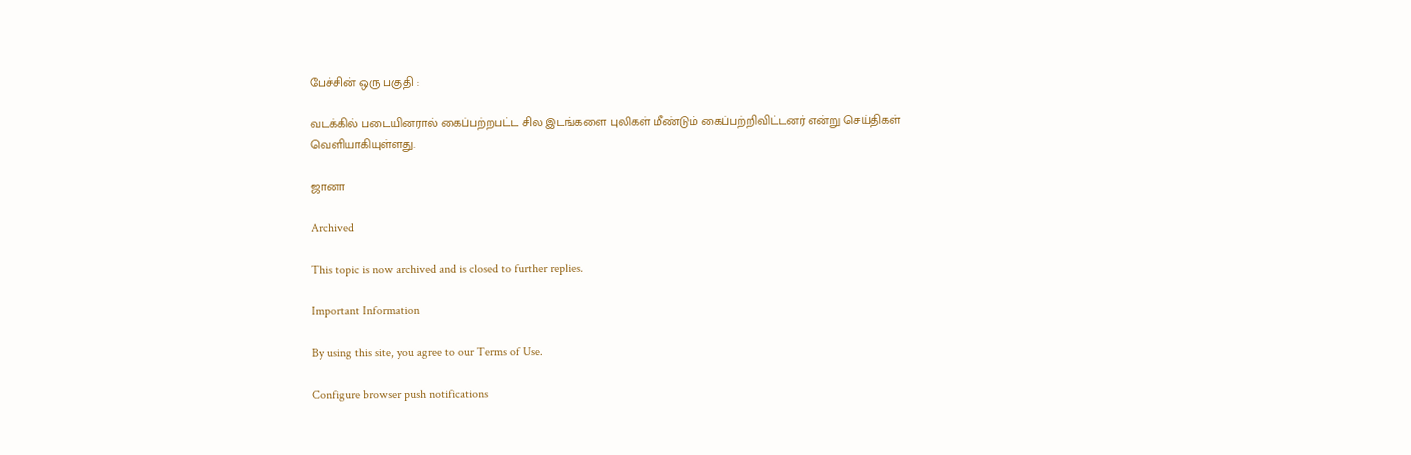பேச்சின் ஒரு பகுதி :

வடக்கில் படையினரால் கைப்பற்றபட்ட சில இடங்களை புலிகள் மீண்டும் கைப்பற்றிவிட்டனர் என்று செய்திகள் வெளியாகியுள்ளது.

ஜானா

Archived

This topic is now archived and is closed to further replies.

Important Information

By using this site, you agree to our Terms of Use.

Configure browser push notifications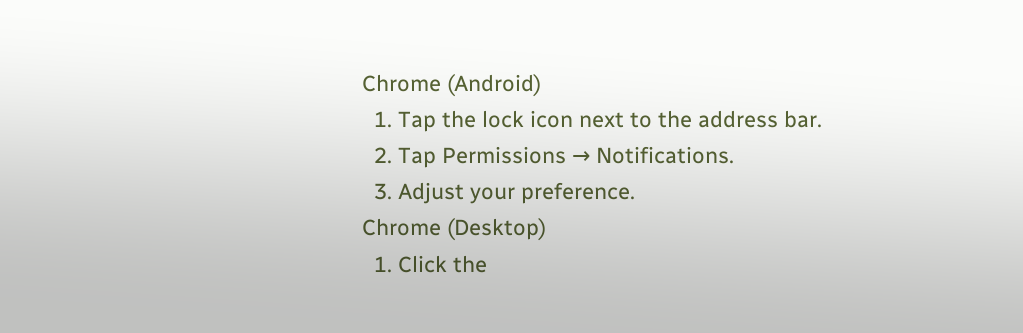Chrome (Android)
  1. Tap the lock icon next to the address bar.
  2. Tap Permissions → Notifications.
  3. Adjust your preference.
Chrome (Desktop)
  1. Click the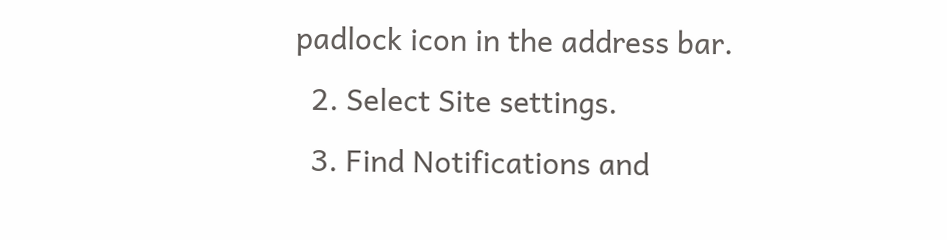padlock icon in the address bar.
  2. Select Site settings.
  3. Find Notifications and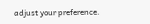adjust your preference.